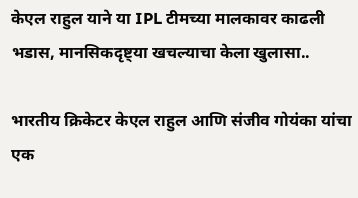केएल राहुल याने या IPL टीमच्या मालकावर काढली भडास, मानसिकदृष्ट्या खचल्याचा केला खुलासा..

भारतीय क्रिकेटर केएल राहुल आणि संजीव गोयंका यांचा एक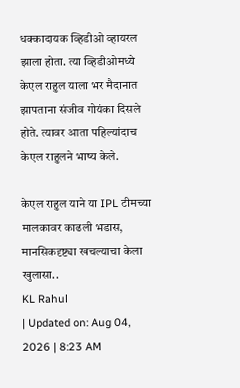धक्कादायक व्हिडीओ व्हायरल झाला होता. त्या व्हिडीओमध्ये केएल राहुल याला भर मैदानात झापताना संजीव गोयंका दिसले होते. त्यावर आता पहिल्यांदाच केएल राहुलने भाष्य केले.

केएल राहुल याने या IPL टीमच्या मालकावर काढली भडास, मानसिकदृष्ट्या खचल्याचा केला खुलासा..
KL Rahul
| Updated on: Aug 04, 2026 | 8:23 AM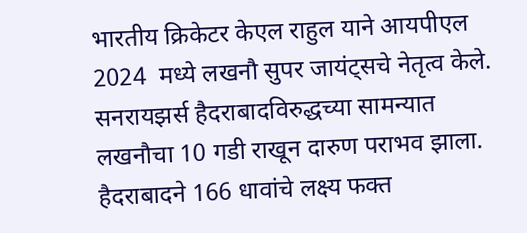भारतीय क्रिकेटर केएल राहुल याने आयपीएल 2024  मध्ये लखनौ सुपर जायंट्सचे नेतृत्व केले. सनरायझर्स हैदराबादविरुद्धच्या सामन्यात लखनौचा 10 गडी राखून दारुण पराभव झाला. हैदराबादने 166 धावांचे लक्ष्य फक्त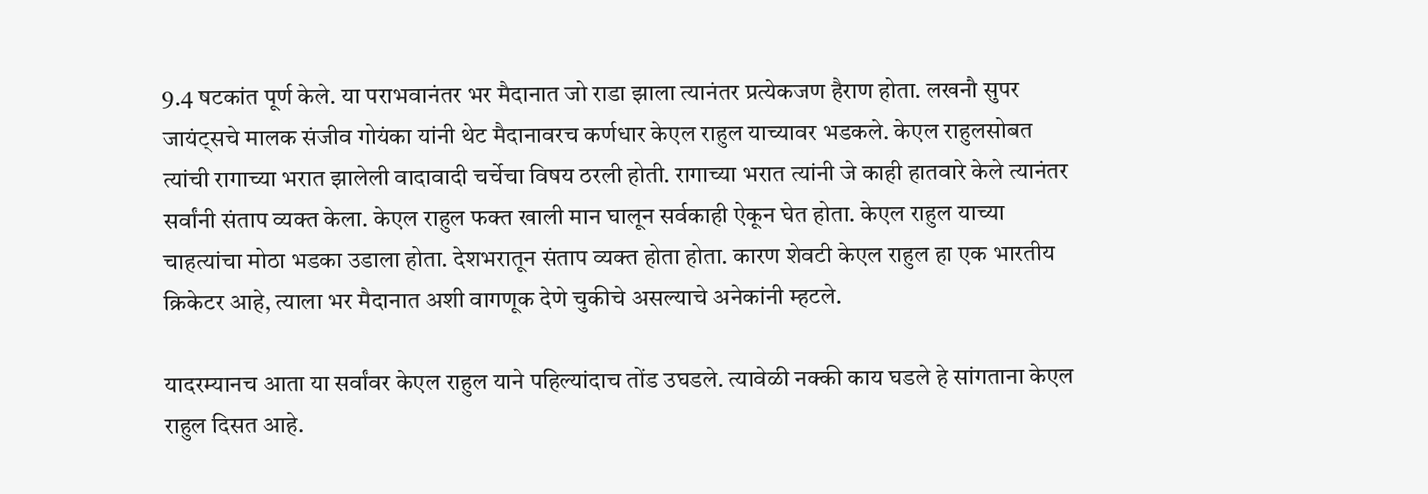9.4 षटकांत पूर्ण केले. या पराभवानंतर भर मैदानात जो राडा झाला त्यानंतर प्रत्येकजण हैराण होता. लखनौ सुपर जायंट्सचे मालक संजीव गोयंका यांनी थेट मैदानावरच कर्णधार केएल राहुल याच्यावर भडकले. केएल राहुलसोबत त्यांची रागाच्या भरात झालेली वादावादी चर्चेचा विषय ठरली होती. रागाच्या भरात त्यांनी जे काही हातवारे केले त्यानंतर सर्वांनी संताप व्यक्त केला. केएल राहुल फक्त खाली मान घालून सर्वकाही ऐकून घेत होता. केएल राहुल याच्या चाहत्यांचा मोठा भडका उडाला होता. देशभरातून संताप व्यक्त होता होता. कारण शेवटी केएल राहुल हा एक भारतीय क्रिकेटर आहे, त्याला भर मैदानात अशी वागणूक देणे चुकीचे असल्याचे अनेकांनी म्हटले.

यादरम्यानच आता या सर्वांवर केएल राहुल याने पहिल्यांदाच तोंड उघडले. त्यावेळी नक्की काय घडले हे सांगताना केएल राहुल दिसत आहे.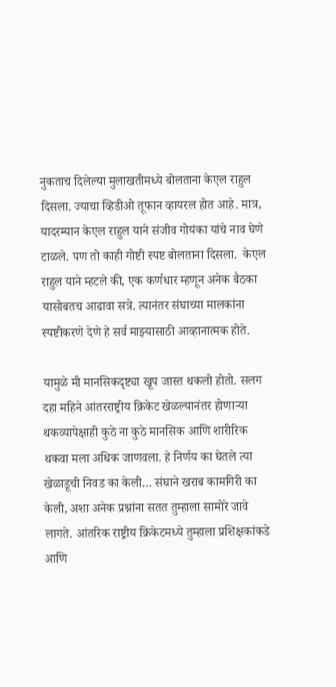नुकताच दिलेल्या मुलाखतीमध्ये बोलताना केएल राहुल दिसला. ज्याचा व्हिडीओ तूफान व्हायरल होत आहे. मात्र, यादरम्यान केएल राहुल याने संजीव गोयंका यांचे नाव घेणे टाळले. पण तो काही गोष्टी स्पष्ट बोलताना दिसला.  केएल राहुल याने म्हटले की, एक कर्णधार म्हणून अनेक बैठका यासोबतच आढावा सत्रे. त्यानंतर संघाच्या मालकांना स्पष्टीकरणे देणे हे सर्व माझ्यासाठी आव्हानात्मक होते.

यामुळे मी मानसिकदृष्ट्या खूप जास्त थकलो होतो. सलग दहा महिने आंतरराष्ट्रीय क्रिकेट खेळल्यानंतर होणाऱ्या थकव्यापेक्षाही कुठे ना कुठे मानसिक आणि शारीरिक थकवा मला अधिक जाणवला. हे निर्णय का घेतले त्या खेळाडूची निवड का केली… संघाने खराब कामगिरी का केली, अशा अनेक प्रश्नांना सतत तुम्हाला सामोरे जावे लागते. आंतरिक राष्ट्रीय क्रिकेटमध्ये तुम्हाला प्रशिक्षकांकडे आणि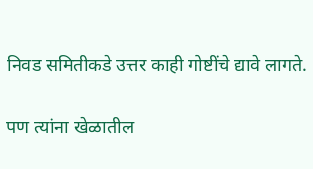निवड समितीकडे उत्तर काही गोष्टींचे द्यावे लागते.

पण त्यांना खेळातील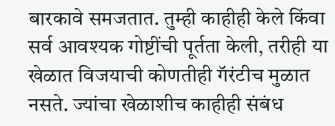बारकावे समजतात. तुम्ही काहीही केले किंवा सर्व आवश्यक गोष्टींची पूर्तता केली, तरीही या खेळात विजयाची कोणतीही गॅरंटीच मुळात नसते. ज्यांचा खेळाशीच काहीही संबंध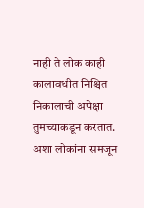नाही ते लोक काही कालावधीत निश्चित निकालाची अपेक्षा तुमच्याकडून करतात. अशा लोकांना समजून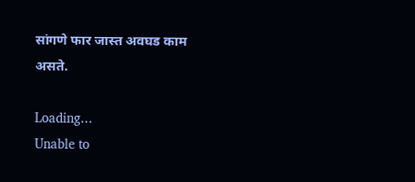सांगणे फार जास्त अवघड काम असते.

Loading...
Unable to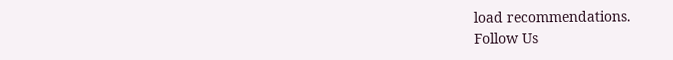load recommendations.
Follow Us